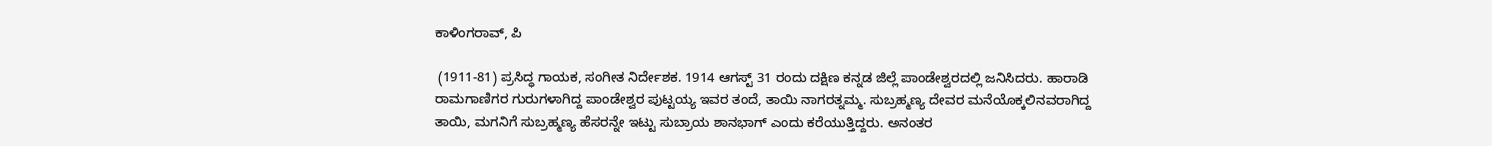ಕಾಳಿಂಗರಾವ್, ಪಿ

 (1911-81) ಪ್ರಸಿದ್ಧ ಗಾಯಕ, ಸಂಗೀತ ನಿರ್ದೇಶಕ. 1914 ಆಗಸ್ಟ್ 31 ರಂದು ದಕ್ಷಿಣ ಕನ್ನಡ ಜಿಲ್ಲೆ ಪಾಂಡೇಶ್ವರದಲ್ಲಿ ಜನಿಸಿದರು. ಹಾರಾಡಿ ರಾಮಗಾಣಿಗರ ಗುರುಗಳಾಗಿದ್ದ ಪಾಂಡೇಶ್ವರ ಪುಟ್ಟಯ್ಯ ಇವರ ತಂದೆ, ತಾಯಿ ನಾಗರತ್ನಮ್ಮ. ಸುಬ್ರಹ್ಮಣ್ಯ ದೇವರ ಮನೆಯೊಕ್ಕಲಿನವರಾಗಿದ್ದ ತಾಯಿ, ಮಗನಿಗೆ ಸುಬ್ರಹ್ಮಣ್ಯ ಹೆಸರನ್ನೇ ಇಟ್ಟು ಸುಬ್ರಾಯ ಶಾನಭಾಗ್ ಎಂದು ಕರೆಯುತ್ತಿದ್ದರು. ಅನಂತರ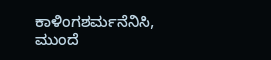ಕಾಳಿಂಗಶರ್ಮನೆನಿಸಿ, ಮುಂದೆ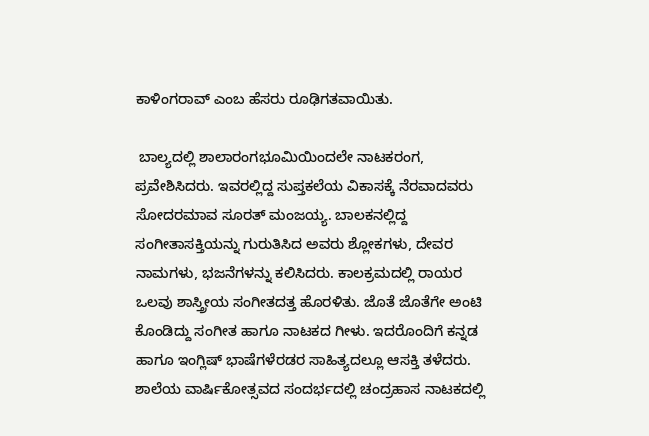ಕಾಳಿಂಗರಾವ್ ಎಂಬ ಹೆಸರು ರೂಢಿಗತವಾಯಿತು.

 ಬಾಲ್ಯದಲ್ಲಿ ಶಾಲಾರಂಗಭೂಮಿಯಿಂದಲೇ ನಾಟಕರಂಗ, ಪ್ರವೇಶಿಸಿದರು. ಇವರಲ್ಲಿದ್ದ ಸುಪ್ತಕಲೆಯ ವಿಕಾಸಕ್ಕೆ ನೆರವಾದವರು ಸೋದರಮಾವ ಸೂರತ್ ಮಂಜಯ್ಯ. ಬಾಲಕನಲ್ಲಿದ್ದ ಸಂಗೀತಾಸಕ್ತಿಯನ್ನು ಗುರುತಿಸಿದ ಅವರು ಶ್ಲೋಕಗಳು, ದೇವರ ನಾಮಗಳು, ಭಜನೆಗಳನ್ನು ಕಲಿಸಿದರು. ಕಾಲಕ್ರಮದಲ್ಲಿ ರಾಯರ ಒಲವು ಶಾಸ್ತ್ರೀಯ ಸಂಗೀತದತ್ತ ಹೊರಳಿತು. ಜೊತೆ ಜೊತೆಗೇ ಅಂಟಿ ಕೊಂಡಿದ್ದು ಸಂಗೀತ ಹಾಗೂ ನಾಟಕದ ಗೀಳು. ಇದರೊಂದಿಗೆ ಕನ್ನಡ ಹಾಗೂ ಇಂಗ್ಲಿಷ್ ಭಾಷೆಗಳೆರಡರ ಸಾಹಿತ್ಯದಲ್ಲೂ ಆಸಕ್ತಿ ತಳೆದರು. ಶಾಲೆಯ ವಾರ್ಷಿಕೋತ್ಸವದ ಸಂದರ್ಭದಲ್ಲಿ ಚಂದ್ರಹಾಸ ನಾಟಕದಲ್ಲಿ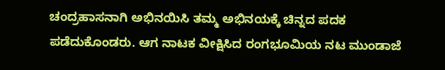ಚಂದ್ರಹಾಸನಾಗಿ ಅಭಿನಯಿಸಿ ತಮ್ಮ ಅಭಿನಯಕ್ಕೆ ಚಿನ್ನದ ಪದಕ ಪಡೆದುಕೊಂಡರು. ಆಗ ನಾಟಕ ವೀಕ್ಷಿಸಿದ ರಂಗಭೂಮಿಯ ನಟ ಮುಂಡಾಜೆ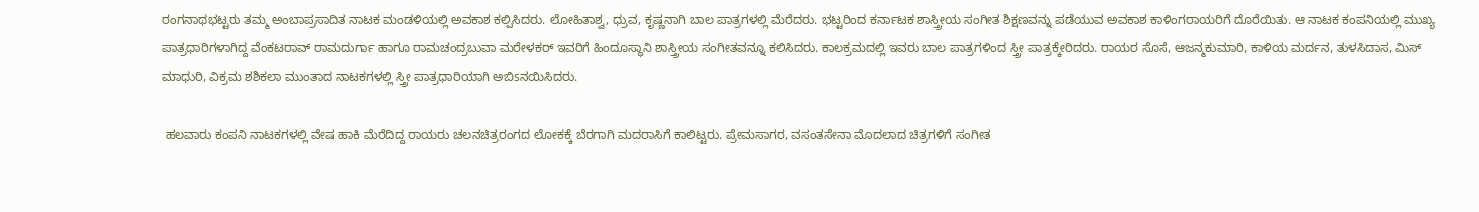ರಂಗನಾಥಭಟ್ಟರು ತಮ್ಮ ಅಂಬಾಪ್ರಸಾದಿತ ನಾಟಕ ಮಂಡಳಿಯಲ್ಲಿ ಅವಕಾಶ ಕಲ್ಪಿಸಿದರು. ಲೋಹಿತಾಶ್ವ, ಧ್ರುವ, ಕೃಷ್ಣನಾಗಿ ಬಾಲ ಪಾತ್ರಗಳಲ್ಲಿ ಮೆರೆದರು. ಭಟ್ಟರಿಂದ ಕರ್ನಾಟಕ ಶಾಸ್ತ್ರೀಯ ಸಂಗೀತ ಶಿಕ್ಷಣವನ್ನು ಪಡೆಯುವ ಅವಕಾಶ ಕಾಳಿಂಗರಾಯರಿಗೆ ದೊರೆಯಿತು. ಆ ನಾಟಕ ಕಂಪನಿಯಲ್ಲಿ ಮುಖ್ಯ ಪಾತ್ರಧಾರಿಗಳಾಗಿದ್ದ ವೆಂಕಟರಾವ್ ರಾಮದುರ್ಗಾ ಹಾಗೂ ರಾಮಚಂದ್ರಬುವಾ ಮರೇಳಕರ್ ಇವರಿಗೆ ಹಿಂದೂಸ್ಥಾನಿ ಶಾಸ್ತ್ರೀಯ ಸಂಗೀತವನ್ನೂ ಕಲಿಸಿದರು. ಕಾಲಕ್ರಮದಲ್ಲಿ ಇವರು ಬಾಲ ಪಾತ್ರಗಳಿಂದ ಸ್ತ್ರೀ ಪಾತ್ರಕ್ಕೇರಿದರು. ರಾಯರ ಸೊಸೆ, ಆಜನ್ಮಕುಮಾರಿ, ಕಾಳಿಯ ಮರ್ದನ, ತುಳಸಿದಾಸ, ಮಿಸ್ ಮಾಧುರಿ, ವಿಕ್ರಮ ಶಶಿಕಲಾ ಮುಂತಾದ ನಾಟಕಗಳಲ್ಲಿ ಸ್ತ್ರೀ ಪಾತ್ರಧಾರಿಯಾಗಿ ಅಬಿsನಯಿಸಿದರು.

 ಹಲವಾರು ಕಂಪನಿ ನಾಟಕಗಳಲ್ಲಿ ವೇಷ ಹಾಕಿ ಮೆರೆದಿದ್ದ ರಾಯರು ಚಲನಚಿತ್ರರಂಗದ ಲೋಕಕ್ಕೆ ಬೆರಗಾಗಿ ಮದರಾಸಿಗೆ ಕಾಲಿಟ್ಟರು. ಪ್ರೇಮಸಾಗರ, ವಸಂತಸೇನಾ ಮೊದಲಾದ ಚಿತ್ರಗಳಿಗೆ ಸಂಗೀತ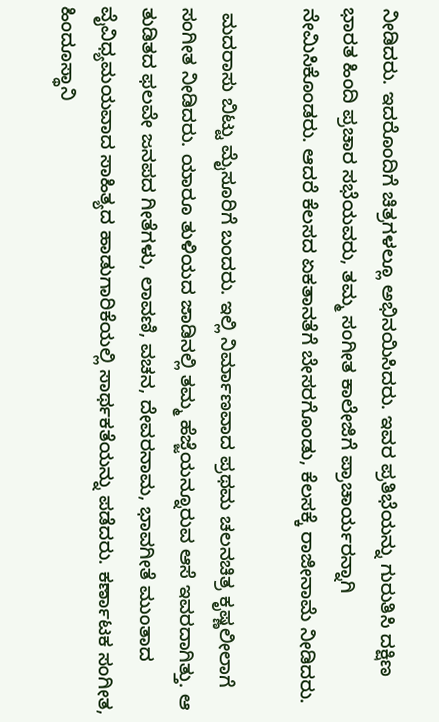ನೀಡಿದರು. ಇದರೊಂದಿಗೆ ಚಿತ್ರಗಳಲ್ಲೂ ಅಭಿನಯಿಸಿದರು. ಇವರ ಪ್ರತಿಭೆಯನ್ನು ಗುರುತಿಸಿ ದಕ್ಷಿಣ ಭಾರತ ಹಿಂದಿ ಪ್ರಚಾರ ಸಭೆಯವರು, ತಮ್ಮ ಸಂಗೀತ ಕಾಲೇಜಿಗೆ ಪ್ರಾಚಾರ್ಯರನ್ನಾಗಿ ನೇಮಿಸಿಕೊಂಡರು. ಆದರೆ ಕೆಲಸದ ಏಕತಾನತೆಗೆ ಬೇಸರಗೊಂಡು, ಕೆಲಸಕ್ಕೆ ರಾಜೀನಾಮೆ ನೀಡಿದರು.

 ಮದರಾಸು ಬಿಟ್ಟು ಮೈಸೂರಿಗೆ ಬಂದರು. ಇಲ್ಲಿ ನಿರ್ಮಾಣವಾದ ಪ್ರಥಮ ಚಲನಚಿತ್ರ ಕೃಷ್ಣಲೀಲಾಗೆ ಸಂಗೀತ ನೀಡಿದರು. ಯಾರೂ ತುಳಿಯದ ಜಾಡಿನಲ್ಲಿ ತಮ್ಮ ಹೆಜ್ಜೆಯನ್ನೂರುವ ಆಸೆ ಇವರದಾಗಿತ್ತು. ಆ ತುಡಿತದ ಫಲವೇ ಜನಪದ ಗೀತೆಗಳು, ಲಾವಣಿ, ವಚನ, ದೇವರನಾಮ, ಭಾವಗೀತೆ ಮುಂತಾದ ವೈವಿಧ್ಯಮಯವಾದ ಸಾಹಿತ್ಯದ ಹಾಡುಗಾರಿಕೆಯಲ್ಲಿ ಸಾರ್ಥಕತೆಯನ್ನು ಪಡೆದರು. ಕರ್ಣಾಟಕ ಸಂಗೀತ, ಹಿಂದೂಸ್ಥಾನಿ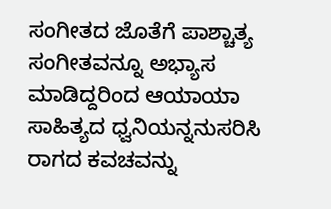ಸಂಗೀತದ ಜೊತೆಗೆ ಪಾಶ್ಚಾತ್ಯ ಸಂಗೀತವನ್ನೂ ಅಭ್ಯಾಸ ಮಾಡಿದ್ದರಿಂದ ಆಯಾಯಾ ಸಾಹಿತ್ಯದ ಧ್ವನಿಯನ್ನನುಸರಿಸಿ ರಾಗದ ಕವಚವನ್ನು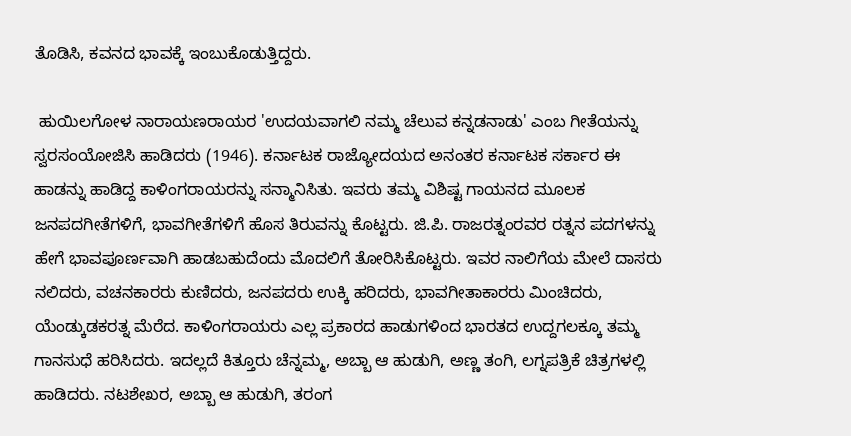ತೊಡಿಸಿ, ಕವನದ ಭಾವಕ್ಕೆ ಇಂಬುಕೊಡುತ್ತಿದ್ದರು.

 ಹುಯಿಲಗೋಳ ನಾರಾಯಣರಾಯರ 'ಉದಯವಾಗಲಿ ನಮ್ಮ ಚೆಲುವ ಕನ್ನಡನಾಡು' ಎಂಬ ಗೀತೆಯನ್ನು ಸ್ವರಸಂಯೋಜಿಸಿ ಹಾಡಿದರು (1946). ಕರ್ನಾಟಕ ರಾಜ್ಯೋದಯದ ಅನಂತರ ಕರ್ನಾಟಕ ಸರ್ಕಾರ ಈ ಹಾಡನ್ನು ಹಾಡಿದ್ದ ಕಾಳಿಂಗರಾಯರನ್ನು ಸನ್ಮಾನಿಸಿತು. ಇವರು ತಮ್ಮ ವಿಶಿಷ್ಟ ಗಾಯನದ ಮೂಲಕ ಜನಪದಗೀತೆಗಳಿಗೆ, ಭಾವಗೀತೆಗಳಿಗೆ ಹೊಸ ತಿರುವನ್ನು ಕೊಟ್ಟರು. ಜಿ.ಪಿ. ರಾಜರತ್ನಂರವರ ರತ್ನನ ಪದಗಳನ್ನು ಹೇಗೆ ಭಾವಪೂರ್ಣವಾಗಿ ಹಾಡಬಹುದೆಂದು ಮೊದಲಿಗೆ ತೋರಿಸಿಕೊಟ್ಟರು. ಇವರ ನಾಲಿಗೆಯ ಮೇಲೆ ದಾಸರು ನಲಿದರು, ವಚನಕಾರರು ಕುಣಿದರು, ಜನಪದರು ಉಕ್ಕಿ ಹರಿದರು, ಭಾವಗೀತಾಕಾರರು ಮಿಂಚಿದರು, ಯೆಂಡ್ಕುಡಕರತ್ನ ಮೆರೆದ. ಕಾಳಿಂಗರಾಯರು ಎಲ್ಲ ಪ್ರಕಾರದ ಹಾಡುಗಳಿಂದ ಭಾರತದ ಉದ್ದಗಲಕ್ಕೂ ತಮ್ಮ ಗಾನಸುಧೆ ಹರಿಸಿದರು. ಇದಲ್ಲದೆ ಕಿತ್ತೂರು ಚೆನ್ನಮ್ಮ, ಅಬ್ಬಾ ಆ ಹುಡುಗಿ, ಅಣ್ಣ ತಂಗಿ, ಲಗ್ನಪತ್ರಿಕೆ ಚಿತ್ರಗಳಲ್ಲಿ ಹಾಡಿದರು. ನಟಶೇಖರ, ಅಬ್ಬಾ ಆ ಹುಡುಗಿ, ತರಂಗ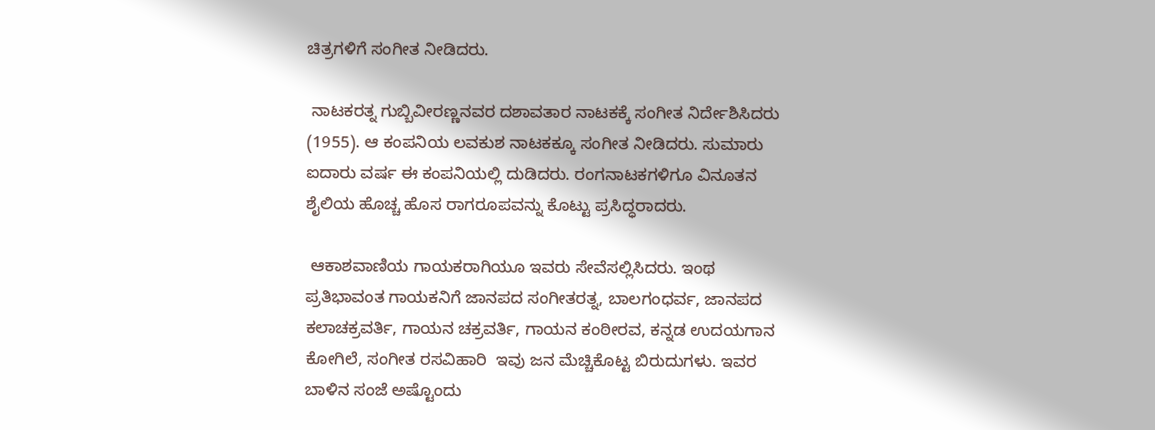ಚಿತ್ರಗಳಿಗೆ ಸಂಗೀತ ನೀಡಿದರು.

 ನಾಟಕರತ್ನ ಗುಬ್ಬಿವೀರಣ್ಣನವರ ದಶಾವತಾರ ನಾಟಕಕ್ಕೆ ಸಂಗೀತ ನಿರ್ದೇಶಿಸಿದರು (1955). ಆ ಕಂಪನಿಯ ಲವಕುಶ ನಾಟಕಕ್ಕೂ ಸಂಗೀತ ನೀಡಿದರು. ಸುಮಾರು ಐದಾರು ವರ್ಷ ಈ ಕಂಪನಿಯಲ್ಲಿ ದುಡಿದರು. ರಂಗನಾಟಕಗಳಿಗೂ ವಿನೂತನ ಶೈಲಿಯ ಹೊಚ್ಚ ಹೊಸ ರಾಗರೂಪವನ್ನು ಕೊಟ್ಟು ಪ್ರಸಿದ್ಧರಾದರು.

 ಆಕಾಶವಾಣಿಯ ಗಾಯಕರಾಗಿಯೂ ಇವರು ಸೇವೆಸಲ್ಲಿಸಿದರು. ಇಂಥ ಪ್ರತಿಭಾವಂತ ಗಾಯಕನಿಗೆ ಜಾನಪದ ಸಂಗೀತರತ್ನ, ಬಾಲಗಂಧರ್ವ, ಜಾನಪದ ಕಲಾಚಕ್ರವರ್ತಿ, ಗಾಯನ ಚಕ್ರವರ್ತಿ, ಗಾಯನ ಕಂಠೀರವ, ಕನ್ನಡ ಉದಯಗಾನ ಕೋಗಿಲೆ, ಸಂಗೀತ ರಸವಿಹಾರಿ  ಇವು ಜನ ಮೆಚ್ಚಿಕೊಟ್ಟ ಬಿರುದುಗಳು. ಇವರ ಬಾಳಿನ ಸಂಜೆ ಅಷ್ಟೊಂದು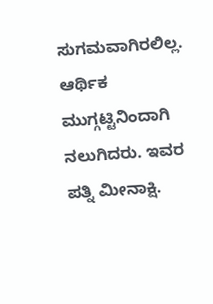ಸುಗಮವಾಗಿರಲಿಲ್ಲ. ಆರ್ಥಿಕ ಮುಗ್ಗಟ್ಟಿನಿಂದಾಗಿ ನಲುಗಿದರು. ಇವರ ಪತ್ನಿ ಮೀನಾಕ್ಷಿ.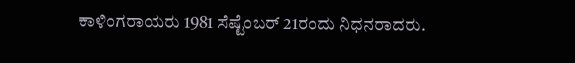ಕಾಳಿಂಗರಾಯರು 1981 ಸೆಷ್ಟೆಂಬರ್ 21ರಂದು ನಿಧನರಾದರು.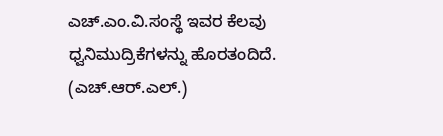ಎಚ್.ಎಂ.ವಿ.ಸಂಸ್ಥೆ ಇವರ ಕೆಲವು ಧ್ವನಿಮುದ್ರಿಕೆಗಳನ್ನು ಹೊರತಂದಿದೆ.         (ಎಚ್.ಆರ್.ಎಲ್.)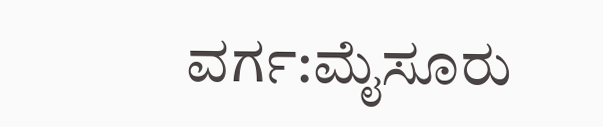ವರ್ಗ:ಮೈಸೂರು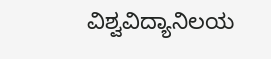ವಿಶ್ವವಿದ್ಯಾನಿಲಯ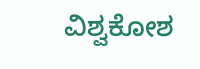ವಿಶ್ವಕೋಶ